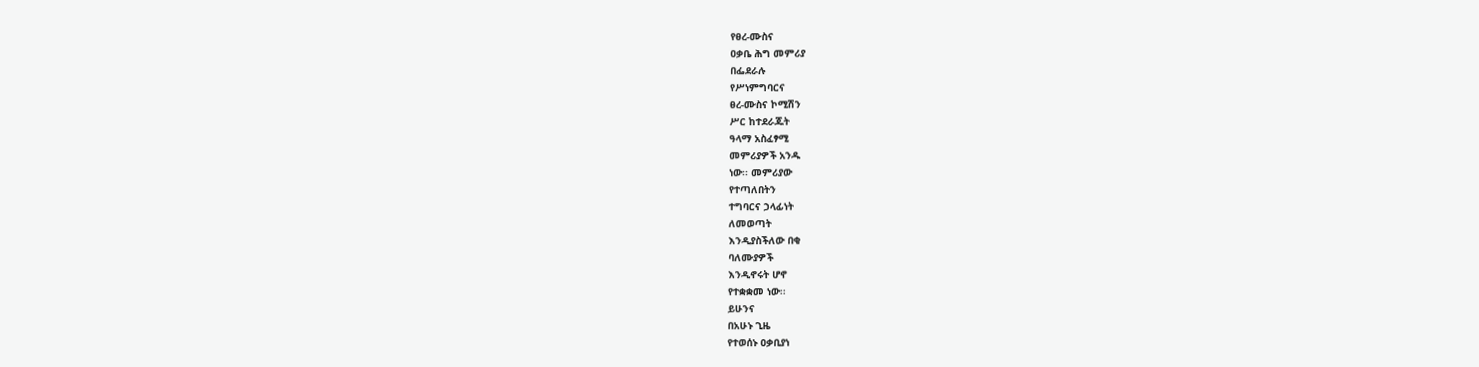የፀረ-ሙስና
ዐቃቤ ሕግ መምሪያ
በፌደራሉ
የሥነምግባርና
ፀረ-ሙስና ኮሚሽን
ሥር ከተደራጁት
ዓላማ አስፈፃሚ
መምሪያዎች አንዱ
ነው፡፡ መምሪያው
የተጣለበትን
ተግባርና ኃላፊነት
ለመወጣት
እንዲያስችለው በቂ
ባለሙያዎች
እንዲኖሩት ሆኖ
የተቋቋመ ነው፡፡
ይሁንና
በአሁኑ ጊዜ
የተወሰኑ ዐቃቢያነ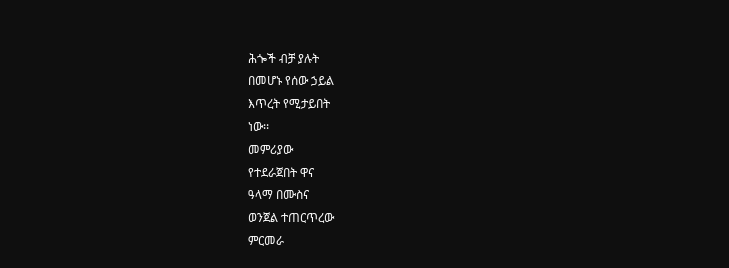ሕጐች ብቻ ያሉት
በመሆኑ የሰው ኃይል
እጥረት የሚታይበት
ነው፡፡
መምሪያው
የተደራጀበት ዋና
ዓላማ በሙስና
ወንጀል ተጠርጥረው
ምርመራ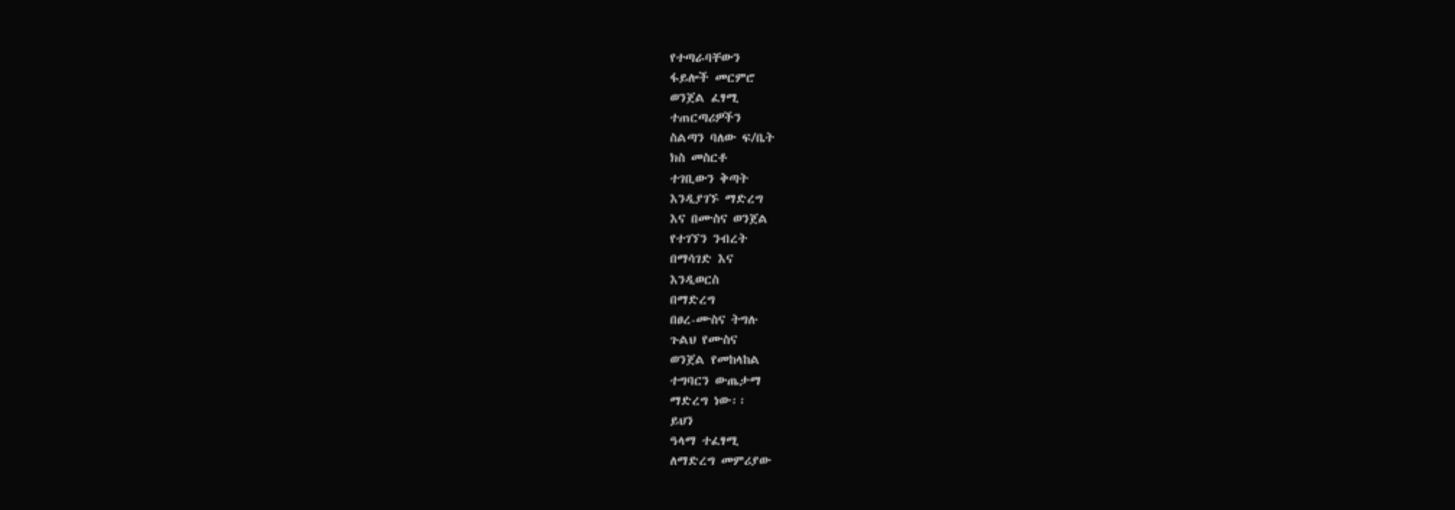የተጣራባቸውን
ፋይሎች መርምሮ
ወንጀል ፈፃሚ
ተጠርጣሪዎችን
ስልጣን ባለው ፍ/ቤት
ክስ መስርቶ
ተገቢውን ቅጣት
እንዲያገኙ ማድረግ
እና በሙስና ወንጀል
የተገኘን ንብረት
በማሳገድ እና
እንዲወርስ
በማድረግ
በፀረ-ሙስና ትግሉ
ጉልህ የሙስና
ወንጀል የመከላከል
ተግባርን ውጤታማ
ማድረግ ነው፡፡
ይህን
ዓላማ ተፈፃሚ
ለማድረግ መምሪያው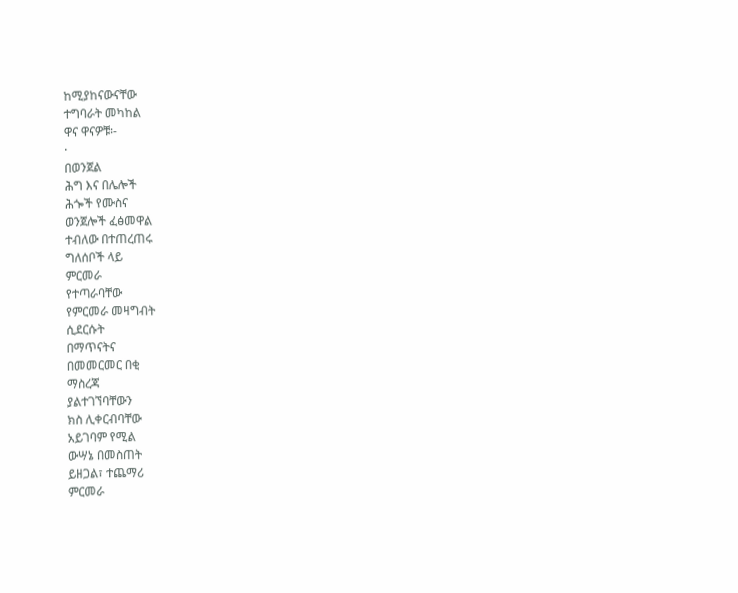ከሚያከናውናቸው
ተግባራት መካከል
ዋና ዋናዎቹ፡-
·
በወንጀል
ሕግ እና በሌሎች
ሕጐች የሙስና
ወንጀሎች ፈፅመዋል
ተብለው በተጠረጠሩ
ግለሰቦች ላይ
ምርመራ
የተጣራባቸው
የምርመራ መዛግብት
ሲደርሱት
በማጥናትና
በመመርመር በቂ
ማስረጃ
ያልተገኘባቸውን
ክስ ሊቀርብባቸው
አይገባም የሚል
ውሣኔ በመስጠት
ይዘጋል፣ ተጨማሪ
ምርመራ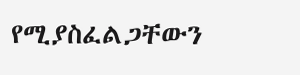የሚያስፈልጋቸውን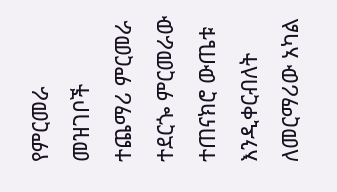የምርመራ መዝገቦች
ተጨማሪ ምርመራ
ተደርጐ ምርመራው
ተጠናክሮ ውጤቱ
እንዲቀርብለት
ለመርማሪው አካል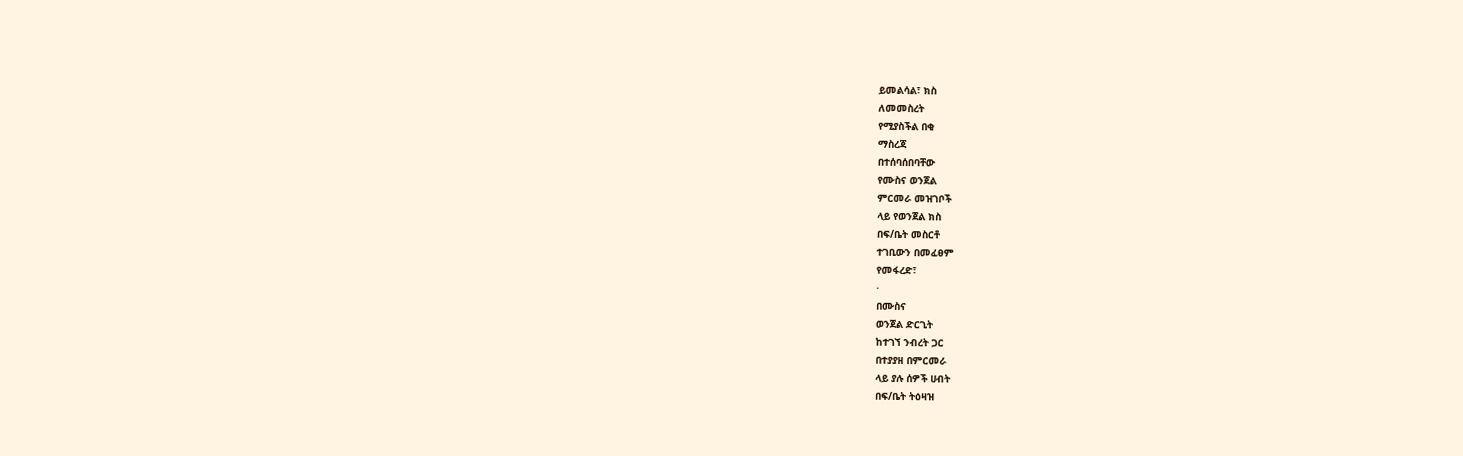ይመልሳል፣ ክስ
ለመመስረት
የሚያስችል በቂ
ማስረጃ
በተሰባሰበባቸው
የሙስና ወንጀል
ምርመራ መዝገቦች
ላይ የወንጀል ክስ
በፍ/ቤት መስርቶ
ተገቢውን በመፈፀም
የመፋረድ፣
·
በሙስና
ወንጀል ድርጊት
ከተገኘ ንብረት ጋር
በተያያዘ በምርመራ
ላይ ያሉ ሰዎች ሀብት
በፍ/ቤት ትዕዛዝ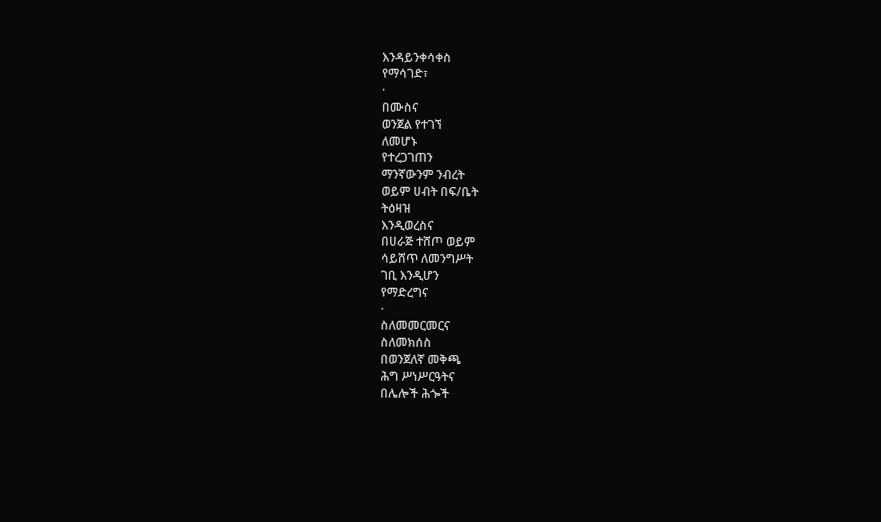እንዳይንቀሳቀስ
የማሳገድ፣
·
በሙስና
ወንጀል የተገኘ
ለመሆኑ
የተረጋገጠን
ማንኛውንም ንብረት
ወይም ሀብት በፍ/ቤት
ትዕዛዝ
እንዲወረስና
በሀራጅ ተሸጦ ወይም
ሳይሸጥ ለመንግሥት
ገቢ እንዲሆን
የማድረግና
·
ስለመመርመርና
ስለመክሰስ
በወንጀለኛ መቅጫ
ሕግ ሥነሥርዓትና
በሌሎች ሕጐች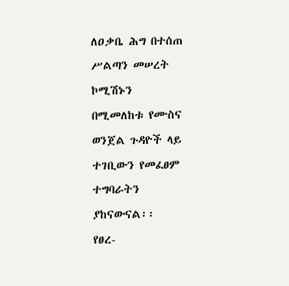ለዐቃቤ ሕግ በተሰጠ
ሥልጣን መሠረት
ኮሚሽኑን
በሚመለከቱ የሙስና
ወንጀል ጉዳዮች ላይ
ተገቢውን የመፈፀም
ተግባራትን
ያከናውናል፡፡
የፀረ-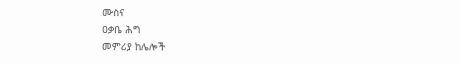ሙስና
ዐቃቤ ሕግ
መምሪያ ከሌሎች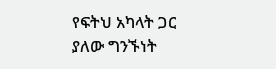የፍትህ አካላት ጋር
ያለው ግንኙነት